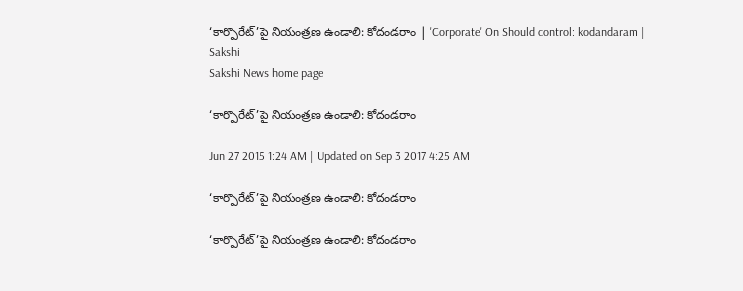‘కార్పొరేట్’పై నియంత్రణ ఉండాలి: కోదండరాం | 'Corporate' On Should control: kodandaram | Sakshi
Sakshi News home page

‘కార్పొరేట్’పై నియంత్రణ ఉండాలి: కోదండరాం

Jun 27 2015 1:24 AM | Updated on Sep 3 2017 4:25 AM

‘కార్పొరేట్’పై నియంత్రణ ఉండాలి: కోదండరాం

‘కార్పొరేట్’పై నియంత్రణ ఉండాలి: కోదండరాం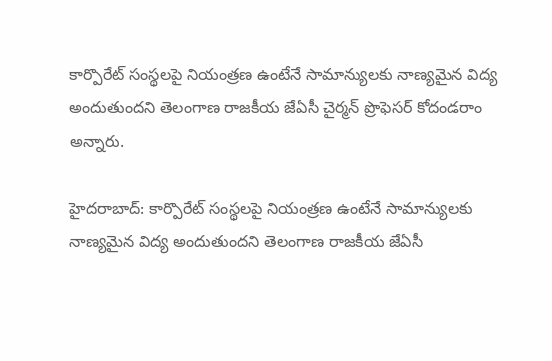కార్పొరేట్ సంస్థలపై నియంత్రణ ఉంటేనే సామాన్యులకు నాణ్యమైన విద్య అందుతుందని తెలంగాణ రాజకీయ జేఏసీ చైర్మన్ ప్రొఫెసర్ కోదండరాం అన్నారు.

హైదరాబాద్: కార్పొరేట్ సంస్థలపై నియంత్రణ ఉంటేనే సామాన్యులకు నాణ్యమైన విద్య అందుతుందని తెలంగాణ రాజకీయ జేఏసీ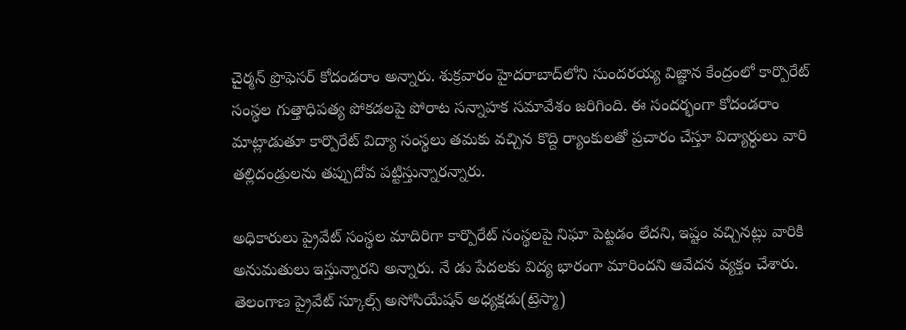చైర్మన్ ప్రొఫెసర్ కోదండరాం అన్నారు. శుక్రవారం హైదరాబాద్‌లోని సుందరయ్య విజ్ఞాన కేంద్రంలో కార్పొరేట్ సంస్థల గుత్తాధిపత్య పోకడలపై పోరాట సన్నాహక సమావేశం జరిగింది. ఈ సందర్భంగా కోదండరాం మాట్లాడుతూ కార్పొరేట్ విద్యా సంస్థలు తమకు వచ్చిన కొద్ది ర్యాంకులతో ప్రచారం చేస్తూ విద్యార్ధులు వారి తల్లిదండ్రులను తప్పుదోవ పట్టిస్తున్నారన్నారు.

అధికారులు ప్రైవేట్ సంస్థల మాదిరిగా కార్పొరేట్ సంస్థలపై నిఘా పెట్టడం లేదని, ఇష్టం వచ్చినట్లు వారికి అనుమతులు ఇస్తున్నారని అన్నారు. నే డు పేదలకు విద్య భారంగా మారిందని ఆవేదన వ్యక్తం చేశారు. తెలంగాణ ప్రైవేట్ స్కూల్స్ అసోసియేషన్ అధ్యక్షడు(ట్రెస్మా)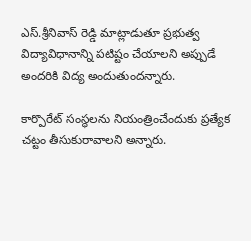ఎస్.శ్రీనివాస్ రెడ్డి మాట్లాడుతూ ప్రభుత్వ విద్యావిధానాన్ని పటిష్టం చేయాలని అప్పుడే అందరికి విద్య అందుతుందన్నారు.

కార్పొరేట్ సంస్థలను నియంత్రించేందుకు ప్రత్యేక చట్టం తీసుకురావాలని అన్నారు.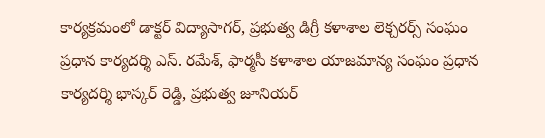కార్యక్రమంలో డాక్టర్ విద్యాసాగర్, ప్రభుత్వ డిగ్రీ కళాశాల లెక్చరర్స్ సంఘం ప్రధాన కార్యదర్శి ఎస్. రమేశ్, ఫార్మసీ కళాశాల యాజమాన్య సంఘం ప్రధాన కార్యదర్శి భాస్కర్ రెడ్డి, ప్రభుత్వ జూనియర్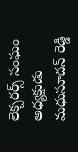లెక్చరర్స్ సంఘం అధ్యక్షుడు మధుసూదన్ రెడ్డి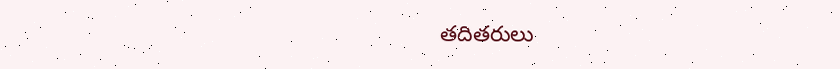తదితరులు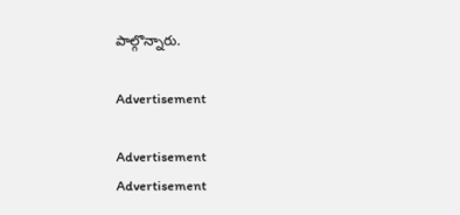పాల్గొన్నారు.

Advertisement

Advertisement
Advertisement